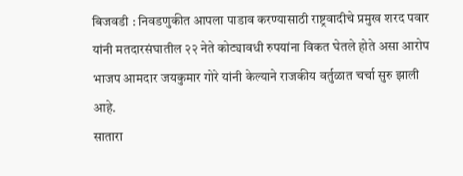बिजवडी : निवडणुकीत आपला पाडाव करण्यासाठी राष्ट्रवादीचे प्रमुख शरद पवार यांनी मतदारसंघातील २२ नेते कोट्यावधी रुपयांना विकत घेतले होते असा आरोप भाजप आमदार जयकुमार गोरे यांनी केल्याने राजकीय वर्तुळात चर्चा सुरु झाली आहे.
सातारा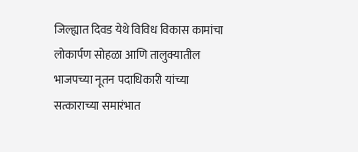जिल्ह्यात दिवड येथे विविध विकास कामांचा लोकार्पण सोहळा आणि तालुक्यातील भाजपच्या नूतन पदाधिकारी यांच्या सत्काराच्या समारंभात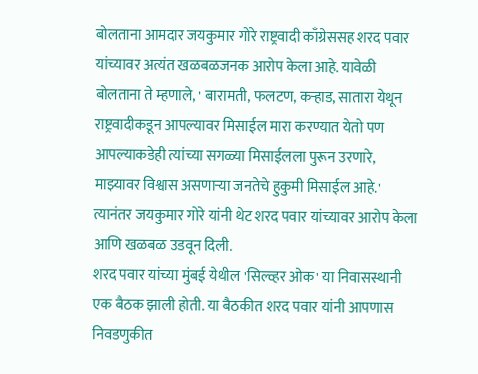बोलताना आमदार जयकुमार गोरे राष्ट्रवादी काँग्रेससह शरद पवार यांच्यावर अत्यंत खळबळजनक आरोप केला आहे. यावेळी बोलताना ते म्हणाले, ' बारामती, फलटण, कऱ्हाड, सातारा येथून राष्ट्रवादीकडून आपल्यावर मिसाईल मारा करण्यात येतो पण आपल्याकडेही त्यांच्या सगळ्या मिसाईलला पुरून उरणारे, माझ्यावर विश्वास असणाऱ्या जनतेचे हुकुमी मिसाईल आहे.' त्यानंतर जयकुमार गोरे यांनी थेट शरद पवार यांच्यावर आरोप केला आणि खळबळ उडवून दिली.
शरद पवार यांच्या मुंबई येथील 'सिल्व्हर ओक' या निवासस्थानी एक बैठक झाली होती. या बैठकीत शरद पवार यांनी आपणास निवडणुकीत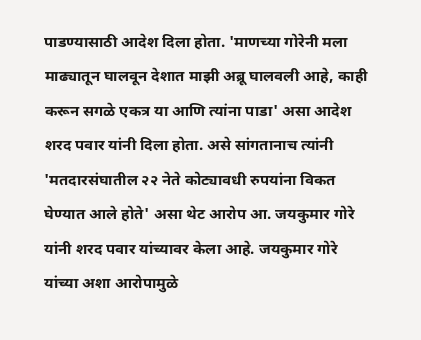पाडण्यासाठी आदेश दिला होता. 'माणच्या गोरेनी मला माढ्यातून घालवून देशात माझी अब्रू घालवली आहे, काही करून सगळे एकत्र या आणि त्यांना पाडा' असा आदेश शरद पवार यांनी दिला होता. असे सांगतानाच त्यांनी 'मतदारसंघातील २२ नेते कोट्यावधी रुपयांना विकत घेण्यात आले होते' असा थेट आरोप आ. जयकुमार गोरे यांनी शरद पवार यांच्यावर केला आहे. जयकुमार गोरे यांच्या अशा आरोपामुळे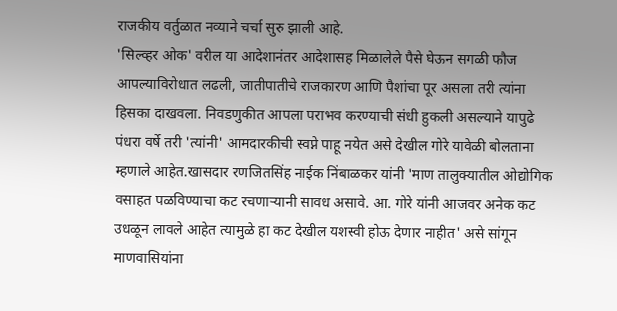राजकीय वर्तुळात नव्याने चर्चा सुरु झाली आहे.
'सिल्व्हर ओक' वरील या आदेशानंतर आदेशासह मिळालेले पैसे घेऊन सगळी फौज आपल्याविरोधात लढली, जातीपातीचे राजकारण आणि पैशांचा पूर असला तरी त्यांना हिसका दाखवला. निवडणुकीत आपला पराभव करण्याची संधी हुकली असल्याने यापुढे पंधरा वर्षे तरी 'त्यांनी' आमदारकीची स्वप्ने पाहू नयेत असे देखील गोरे यावेळी बोलताना म्हणाले आहेत.खासदार रणजितसिंह नाईक निंबाळकर यांनी 'माण तालुक्यातील ओद्योगिक वसाहत पळविण्याचा कट रचणाऱ्यानी सावध असावे. आ. गोरे यांनी आजवर अनेक कट उधळून लावले आहेत त्यामुळे हा कट देखील यशस्वी होऊ देणार नाहीत' असे सांगून माणवासियांना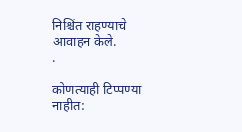निश्चिंत राहण्याचे आवाहन केले.
.

कोणत्याही टिप्पण्या नाहीत: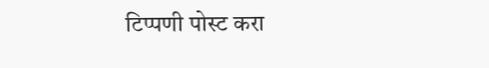टिप्पणी पोस्ट करा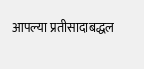आपल्या प्रतीसादाबद्धल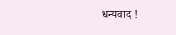धन्यवाद !